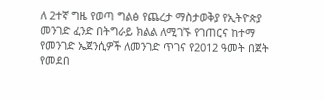ለ 2ተኛ ግዜ የወጣ ግልፅ የጨረታ ማስታወቅያ የኢትዮጵያ መንገድ ፈንድ በትግራይ ክልል ለሚገኙ የገጠርና ከተማ የመንገድ ኤጀንሲዎች ለመንገድ ጥገና የ2012 ዓመት በጀት የመደበ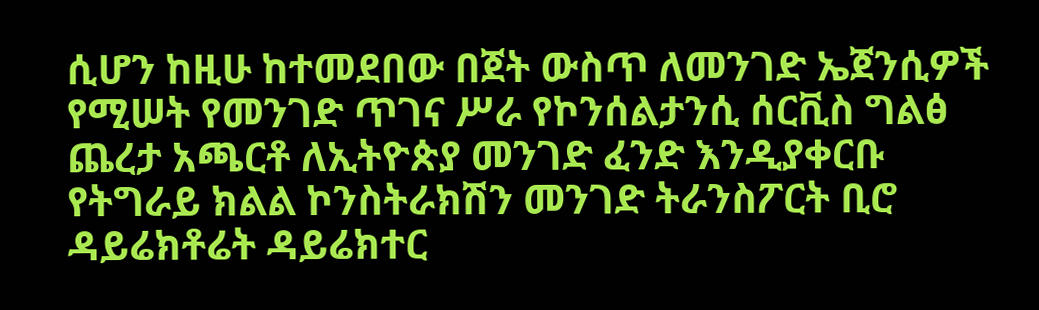ሲሆን ከዚሁ ከተመደበው በጀት ውስጥ ለመንገድ ኤጀንሲዎች የሚሠት የመንገድ ጥገና ሥራ የኮንሰልታንሲ ሰርቪስ ግልፅ ጨረታ አጫርቶ ለኢትዮጵያ መንገድ ፈንድ እንዲያቀርቡ የትግራይ ክልል ኮንስትራክሽን መንገድ ትራንስፖርት ቢሮ ዳይሬክቶሬት ዳይሬክተር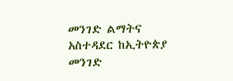መንገድ ልማትና አስተዳደር ከኢትዮጵያ መንገድ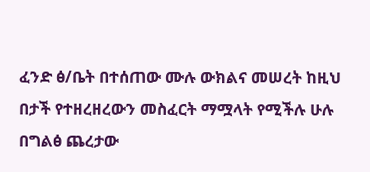ፈንድ ፅ/ቤት በተሰጠው ሙሉ ውክልና መሠረት ከዚህ በታች የተዘረዘረውን መስፈርት ማሟላት የሚችሉ ሁሉ በግልፅ ጨረታው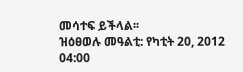መሳተፍ ይችላል፡፡
ዝዕፀወሉ መዓልቲ: የካቲት 20, 2012 04:00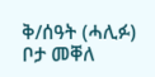ቅ/ሰዓት (ሓሊፉ)
ቦታ መቐለ